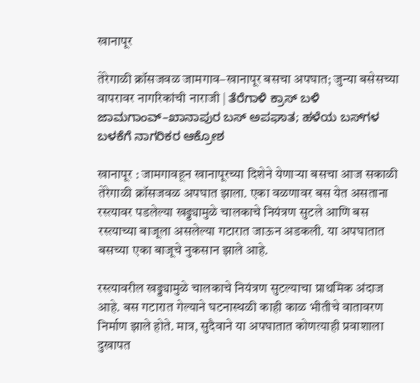खानापूर

तेरेगाळी क्रॉसजवळ जामगाव–खानापूर बसचा अपघात; जुन्या बसेसच्या वापरावर नागरिकांची नाराजी | ತೆರೆಗಾಳಿ ಕ್ರಾಸ್ ಬಳಿ ಜಾಮಗಾಂವ್–ಖಾನಾಪುರ ಬಸ್ ಅಪಘಾತ; ಹಳೆಯ ಬಸ್‌ಗಳ ಬಳಕೆಗೆ ನಾಗರಿಕರ ಆಕ್ರೋಶ

खानापूर : जामगावहून खानापूरच्या दिशेने येणाऱ्या बसचा आज सकाळी तेरेगाळी क्रॉसजवळ अपघात झाला. एका वळणावर बस येत असताना रस्त्यावर पडलेल्या खड्ड्यामुळे चालकाचे नियंत्रण सुटले आणि बस रस्त्याच्या बाजूला असलेल्या गटारात जाऊन अडकली. या अपघातात बसच्या एका बाजूचे नुकसान झाले आहे.

रस्त्यावरील खड्ड्यामुळे चालकाचे नियंत्रण सुटल्याचा प्राथमिक अंदाज आहे. बस गटारात गेल्याने घटनास्थळी काही काळ भीतीचे वातावरण निर्माण झाले होते. मात्र, सुदैवाने या अपघातात कोणत्याही प्रवाशाला दुखापत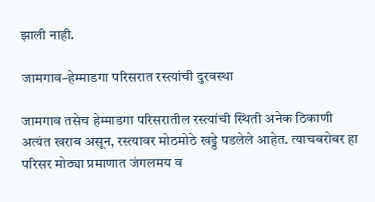झाली नाही.

जामगाव–हेम्माडगा परिसरात रस्त्यांची दुरवस्था

जामगाव तसेच हेम्माडगा परिसरातील रस्त्यांची स्थिती अनेक ठिकाणी अत्यंत खराब असून, रस्त्यावर मोठमोठे खड्डे पडलेले आहेत. त्याचबरोबर हा परिसर मोठ्या प्रमाणात जंगलमय व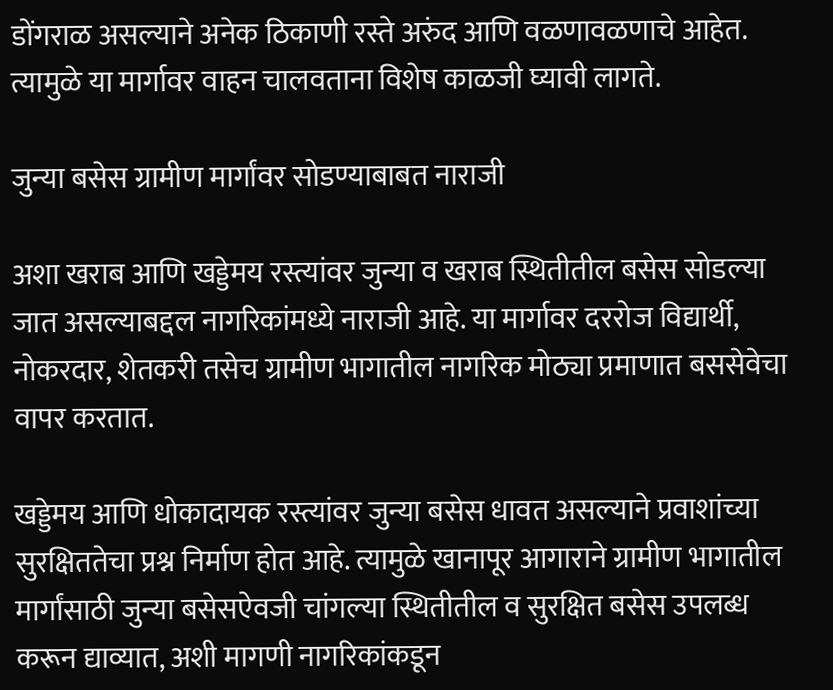डोंगराळ असल्याने अनेक ठिकाणी रस्ते अरुंद आणि वळणावळणाचे आहेत. त्यामुळे या मार्गावर वाहन चालवताना विशेष काळजी घ्यावी लागते.

जुन्या बसेस ग्रामीण मार्गांवर सोडण्याबाबत नाराजी

अशा खराब आणि खड्डेमय रस्त्यांवर जुन्या व खराब स्थितीतील बसेस सोडल्या जात असल्याबद्दल नागरिकांमध्ये नाराजी आहे. या मार्गावर दररोज विद्यार्थी, नोकरदार, शेतकरी तसेच ग्रामीण भागातील नागरिक मोठ्या प्रमाणात बससेवेचा वापर करतात.

खड्डेमय आणि धोकादायक रस्त्यांवर जुन्या बसेस धावत असल्याने प्रवाशांच्या सुरक्षिततेचा प्रश्न निर्माण होत आहे. त्यामुळे खानापूर आगाराने ग्रामीण भागातील मार्गांसाठी जुन्या बसेसऐवजी चांगल्या स्थितीतील व सुरक्षित बसेस उपलब्ध करून द्याव्यात, अशी मागणी नागरिकांकडून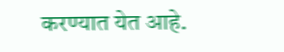करण्यात येत आहे.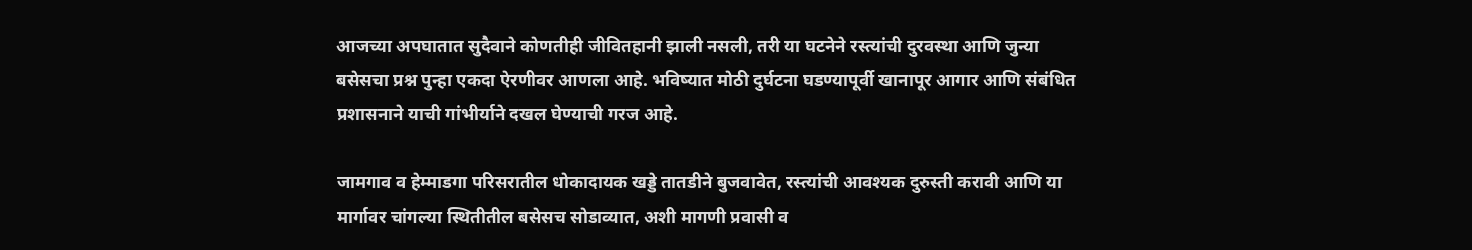आजच्या अपघातात सुदैवाने कोणतीही जीवितहानी झाली नसली, तरी या घटनेने रस्त्यांची दुरवस्था आणि जुन्या बसेसचा प्रश्न पुन्हा एकदा ऐरणीवर आणला आहे. भविष्यात मोठी दुर्घटना घडण्यापूर्वी खानापूर आगार आणि संबंधित प्रशासनाने याची गांभीर्याने दखल घेण्याची गरज आहे.

जामगाव व हेम्माडगा परिसरातील धोकादायक खड्डे तातडीने बुजवावेत, रस्त्यांची आवश्यक दुरुस्ती करावी आणि या मार्गावर चांगल्या स्थितीतील बसेसच सोडाव्यात, अशी मागणी प्रवासी व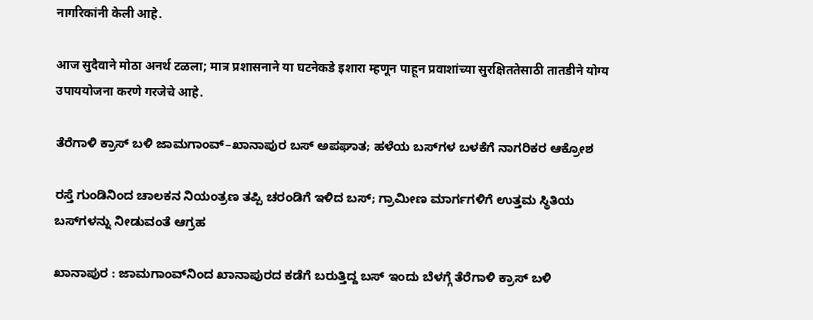नागरिकांनी केली आहे.

आज सुदैवाने मोठा अनर्थ टळला; मात्र प्रशासनाने या घटनेकडे इशारा म्हणून पाहून प्रवाशांच्या सुरक्षिततेसाठी तातडीने योग्य उपाययोजना करणे गरजेचे आहे.

ತೆರೆಗಾಳಿ ಕ್ರಾಸ್ ಬಳಿ ಜಾಮಗಾಂವ್–ಖಾನಾಪುರ ಬಸ್ ಅಪಘಾತ; ಹಳೆಯ ಬಸ್‌ಗಳ ಬಳಕೆಗೆ ನಾಗರಿಕರ ಆಕ್ರೋಶ

ರಸ್ತೆ ಗುಂಡಿನಿಂದ ಚಾಲಕನ ನಿಯಂತ್ರಣ ತಪ್ಪಿ ಚರಂಡಿಗೆ ಇಳಿದ ಬಸ್; ಗ್ರಾಮೀಣ ಮಾರ್ಗಗಳಿಗೆ ಉತ್ತಮ ಸ್ಥಿತಿಯ ಬಸ್‌ಗಳನ್ನು ನೀಡುವಂತೆ ಆಗ್ರಹ

ಖಾನಾಪುರ : ಜಾಮಗಾಂವ್‌ನಿಂದ ಖಾನಾಪುರದ ಕಡೆಗೆ ಬರುತ್ತಿದ್ದ ಬಸ್ ಇಂದು ಬೆಳಗ್ಗೆ ತೆರೆಗಾಳಿ ಕ್ರಾಸ್ ಬಳಿ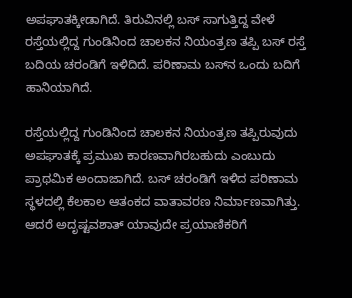ಅಪಘಾತಕ್ಕೀಡಾಗಿದೆ. ತಿರುವಿನಲ್ಲಿ ಬಸ್ ಸಾಗುತ್ತಿದ್ದ ವೇಳೆ ರಸ್ತೆಯಲ್ಲಿದ್ದ ಗುಂಡಿನಿಂದ ಚಾಲಕನ ನಿಯಂತ್ರಣ ತಪ್ಪಿ ಬಸ್ ರಸ್ತೆ ಬದಿಯ ಚರಂಡಿಗೆ ಇಳಿದಿದೆ. ಪರಿಣಾಮ ಬಸ್‌ನ ಒಂದು ಬದಿಗೆ ಹಾನಿಯಾಗಿದೆ.

ರಸ್ತೆಯಲ್ಲಿದ್ದ ಗುಂಡಿನಿಂದ ಚಾಲಕನ ನಿಯಂತ್ರಣ ತಪ್ಪಿರುವುದು ಅಪಘಾತಕ್ಕೆ ಪ್ರಮುಖ ಕಾರಣವಾಗಿರಬಹುದು ಎಂಬುದು ಪ್ರಾಥಮಿಕ ಅಂದಾಜಾಗಿದೆ. ಬಸ್ ಚರಂಡಿಗೆ ಇಳಿದ ಪರಿಣಾಮ ಸ್ಥಳದಲ್ಲಿ ಕೆಲಕಾಲ ಆತಂಕದ ವಾತಾವರಣ ನಿರ್ಮಾಣವಾಗಿತ್ತು. ಆದರೆ ಅದೃಷ್ಟವಶಾತ್ ಯಾವುದೇ ಪ್ರಯಾಣಿಕರಿಗೆ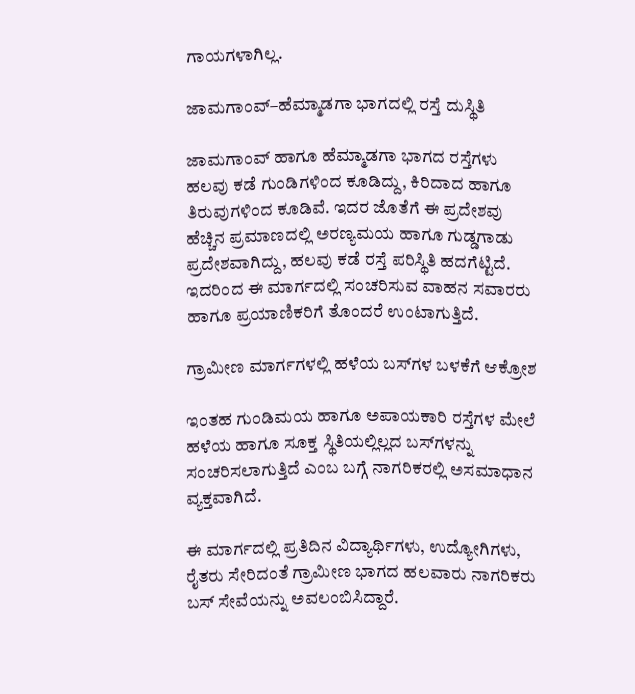ಗಾಯಗಳಾಗಿಲ್ಲ.

ಜಾಮಗಾಂವ್–ಹೆಮ್ಮಾಡಗಾ ಭಾಗದಲ್ಲಿ ರಸ್ತೆ ದುಸ್ಥಿತಿ

ಜಾಮಗಾಂವ್ ಹಾಗೂ ಹೆಮ್ಮಾಡಗಾ ಭಾಗದ ರಸ್ತೆಗಳು ಹಲವು ಕಡೆ ಗುಂಡಿಗಳಿಂದ ಕೂಡಿದ್ದು, ಕಿರಿದಾದ ಹಾಗೂ ತಿರುವುಗಳಿಂದ ಕೂಡಿವೆ. ಇದರ ಜೊತೆಗೆ ಈ ಪ್ರದೇಶವು ಹೆಚ್ಚಿನ ಪ್ರಮಾಣದಲ್ಲಿ ಅರಣ್ಯಮಯ ಹಾಗೂ ಗುಡ್ಡಗಾಡು ಪ್ರದೇಶವಾಗಿದ್ದು, ಹಲವು ಕಡೆ ರಸ್ತೆ ಪರಿಸ್ಥಿತಿ ಹದಗೆಟ್ಟಿದೆ. ಇದರಿಂದ ಈ ಮಾರ್ಗದಲ್ಲಿ ಸಂಚರಿಸುವ ವಾಹನ ಸವಾರರು ಹಾಗೂ ಪ್ರಯಾಣಿಕರಿಗೆ ತೊಂದರೆ ಉಂಟಾಗುತ್ತಿದೆ.

ಗ್ರಾಮೀಣ ಮಾರ್ಗಗಳಲ್ಲಿ ಹಳೆಯ ಬಸ್‌ಗಳ ಬಳಕೆಗೆ ಆಕ್ರೋಶ

ಇಂತಹ ಗುಂಡಿಮಯ ಹಾಗೂ ಅಪಾಯಕಾರಿ ರಸ್ತೆಗಳ ಮೇಲೆ ಹಳೆಯ ಹಾಗೂ ಸೂಕ್ತ ಸ್ಥಿತಿಯಲ್ಲಿಲ್ಲದ ಬಸ್‌ಗಳನ್ನು ಸಂಚರಿಸಲಾಗುತ್ತಿದೆ ಎಂಬ ಬಗ್ಗೆ ನಾಗರಿಕರಲ್ಲಿ ಅಸಮಾಧಾನ ವ್ಯಕ್ತವಾಗಿದೆ.

ಈ ಮಾರ್ಗದಲ್ಲಿ ಪ್ರತಿದಿನ ವಿದ್ಯಾರ್ಥಿಗಳು, ಉದ್ಯೋಗಿಗಳು, ರೈತರು ಸೇರಿದಂತೆ ಗ್ರಾಮೀಣ ಭಾಗದ ಹಲವಾರು ನಾಗರಿಕರು ಬಸ್ ಸೇವೆಯನ್ನು ಅವಲಂಬಿಸಿದ್ದಾರೆ.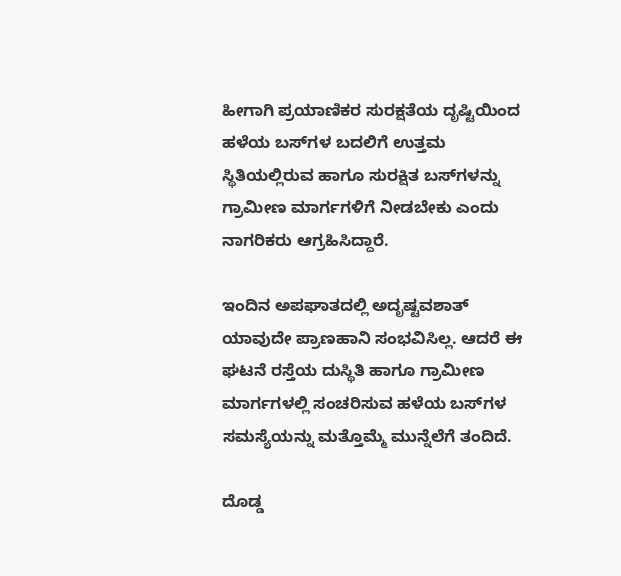ಹೀಗಾಗಿ ಪ್ರಯಾಣಿಕರ ಸುರಕ್ಷತೆಯ ದೃಷ್ಟಿಯಿಂದ ಹಳೆಯ ಬಸ್‌ಗಳ ಬದಲಿಗೆ ಉತ್ತಮ ಸ್ಥಿತಿಯಲ್ಲಿರುವ ಹಾಗೂ ಸುರಕ್ಷಿತ ಬಸ್‌ಗಳನ್ನು ಗ್ರಾಮೀಣ ಮಾರ್ಗಗಳಿಗೆ ನೀಡಬೇಕು ಎಂದು ನಾಗರಿಕರು ಆಗ್ರಹಿಸಿದ್ದಾರೆ.

ಇಂದಿನ ಅಪಘಾತದಲ್ಲಿ ಅದೃಷ್ಟವಶಾತ್ ಯಾವುದೇ ಪ್ರಾಣಹಾನಿ ಸಂಭವಿಸಿಲ್ಲ. ಆದರೆ ಈ ಘಟನೆ ರಸ್ತೆಯ ದುಸ್ಥಿತಿ ಹಾಗೂ ಗ್ರಾಮೀಣ ಮಾರ್ಗಗಳಲ್ಲಿ ಸಂಚರಿಸುವ ಹಳೆಯ ಬಸ್‌ಗಳ ಸಮಸ್ಯೆಯನ್ನು ಮತ್ತೊಮ್ಮೆ ಮುನ್ನೆಲೆಗೆ ತಂದಿದೆ.

ದೊಡ್ಡ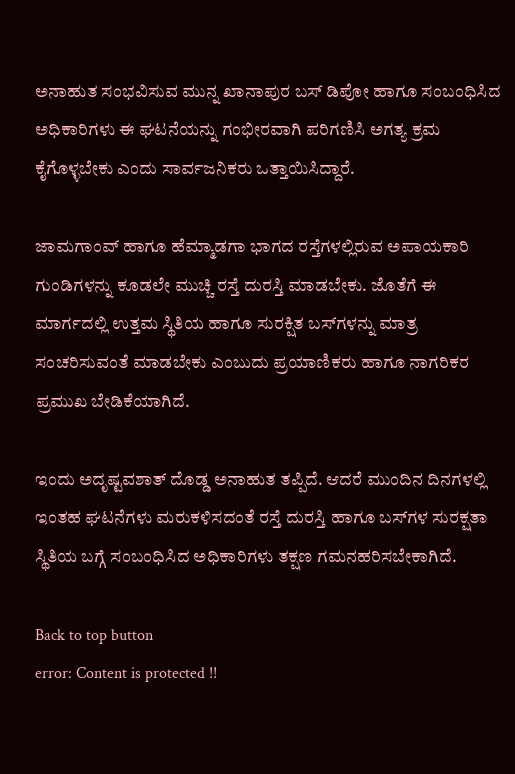ಅನಾಹುತ ಸಂಭವಿಸುವ ಮುನ್ನ ಖಾನಾಪುರ ಬಸ್ ಡಿಪೋ ಹಾಗೂ ಸಂಬಂಧಿಸಿದ ಅಧಿಕಾರಿಗಳು ಈ ಘಟನೆಯನ್ನು ಗಂಭೀರವಾಗಿ ಪರಿಗಣಿಸಿ ಅಗತ್ಯ ಕ್ರಮ ಕೈಗೊಳ್ಳಬೇಕು ಎಂದು ಸಾರ್ವಜನಿಕರು ಒತ್ತಾಯಿಸಿದ್ದಾರೆ.

ಜಾಮಗಾಂವ್ ಹಾಗೂ ಹೆಮ್ಮಾಡಗಾ ಭಾಗದ ರಸ್ತೆಗಳಲ್ಲಿರುವ ಅಪಾಯಕಾರಿ ಗುಂಡಿಗಳನ್ನು ಕೂಡಲೇ ಮುಚ್ಚಿ ರಸ್ತೆ ದುರಸ್ತಿ ಮಾಡಬೇಕು. ಜೊತೆಗೆ ಈ ಮಾರ್ಗದಲ್ಲಿ ಉತ್ತಮ ಸ್ಥಿತಿಯ ಹಾಗೂ ಸುರಕ್ಷಿತ ಬಸ್‌ಗಳನ್ನು ಮಾತ್ರ ಸಂಚರಿಸುವಂತೆ ಮಾಡಬೇಕು ಎಂಬುದು ಪ್ರಯಾಣಿಕರು ಹಾಗೂ ನಾಗರಿಕರ ಪ್ರಮುಖ ಬೇಡಿಕೆಯಾಗಿದೆ.

ಇಂದು ಅದೃಷ್ಟವಶಾತ್ ದೊಡ್ಡ ಅನಾಹುತ ತಪ್ಪಿದೆ. ಆದರೆ ಮುಂದಿನ ದಿನಗಳಲ್ಲಿ ಇಂತಹ ಘಟನೆಗಳು ಮರುಕಳಿಸದಂತೆ ರಸ್ತೆ ದುರಸ್ತಿ ಹಾಗೂ ಬಸ್‌ಗಳ ಸುರಕ್ಷತಾ ಸ್ಥಿತಿಯ ಬಗ್ಗೆ ಸಂಬಂಧಿಸಿದ ಅಧಿಕಾರಿಗಳು ತಕ್ಷಣ ಗಮನಹರಿಸಬೇಕಾಗಿದೆ.

Back to top button
error: Content is protected !!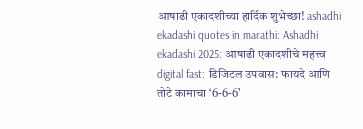आषाढी एकादशीच्या हार्दिक शुभेच्छा! ashadhi ekadashi quotes in marathi: Ashadhi ekadashi 2025: आषाढी एकादशीचे महत्त्व digital fast: डिजिटल उपवास: फायदे आणि तोटे कामाचा ‘6-6-6’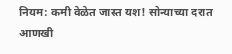नियम: कमी वेळेत जास्त यश! सोन्याच्या दरात आणखी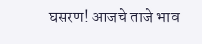घसरण! आजचे ताजे भाव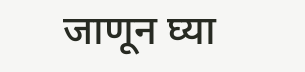जाणून घ्या